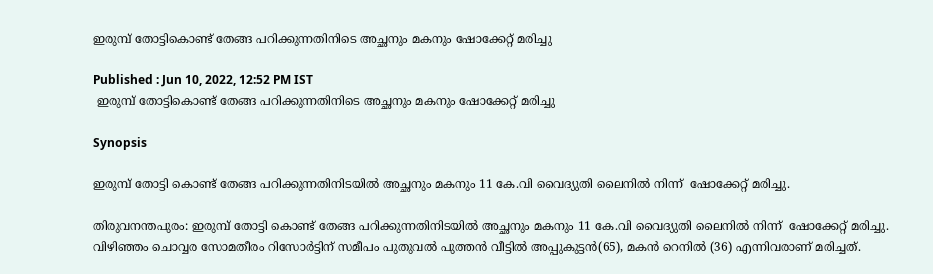ഇരുമ്പ് തോട്ടികൊണ്ട് തേങ്ങ പറിക്കുന്നതിനിടെ അച്ഛനും മകനും ഷോക്കേറ്റ് മരിച്ചു

Published : Jun 10, 2022, 12:52 PM IST
 ഇരുമ്പ് തോട്ടികൊണ്ട് തേങ്ങ പറിക്കുന്നതിനിടെ അച്ഛനും മകനും ഷോക്കേറ്റ് മരിച്ചു

Synopsis

ഇരുമ്പ് തോട്ടി കൊണ്ട് തേങ്ങ പറിക്കുന്നതിനിടയിൽ അച്ഛനും മകനും 11 കേ.വി വൈദ്യുതി ലൈനിൽ നിന്ന്  ഷോക്കേറ്റ് മരിച്ചു.

തിരുവനന്തപുരം: ഇരുമ്പ് തോട്ടി കൊണ്ട് തേങ്ങ പറിക്കുന്നതിനിടയിൽ അച്ഛനും മകനും 11 കേ.വി വൈദ്യുതി ലൈനിൽ നിന്ന്  ഷോക്കേറ്റ് മരിച്ചു. വിഴിഞ്ഞം ചൊവ്വര സോമതീരം റിസോർട്ടിന് സമീപം പുതുവൽ പുത്തൻ വീട്ടിൽ അപ്പുകുട്ടൻ(65), മകൻ റെനിൽ (36) എന്നിവരാണ് മരിച്ചത്.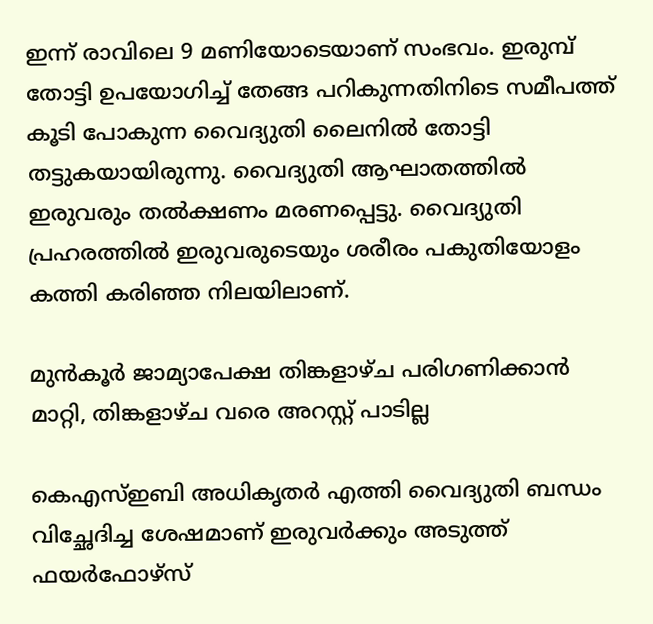ഇന്ന് രാവിലെ 9 മണിയോടെയാണ് സംഭവം. ഇരുമ്പ് തോട്ടി ഉപയോഗിച്ച് തേങ്ങ പറികുന്നതിനിടെ സമീപത്ത് കൂടി പോകുന്ന വൈദ്യുതി ലൈനിൽ തോട്ടി തട്ടുകയായിരുന്നു. വൈദ്യുതി ആഘാതത്തിൽ ഇരുവരും തൽക്ഷണം മരണപ്പെട്ടു. വൈദ്യുതി പ്രഹരത്തിൽ ഇരുവരുടെയും ശരീരം പകുതിയോളം കത്തി കരിഞ്ഞ നിലയിലാണ്.

മുൻകൂർ ജാമ്യാപേക്ഷ തിങ്കളാഴ‍്‍ച പരിഗണിക്കാൻ മാറ്റി, തിങ്കളാഴ‍്‍ച വരെ അറസ്റ്റ് പാടില്ല

കെഎസ്ഇബി അധികൃതർ എത്തി വൈദ്യുതി ബന്ധം വിച്ഛേദിച്ച ശേഷമാണ് ഇരുവർക്കും അടുത്ത് ഫയർഫോഴ്സ്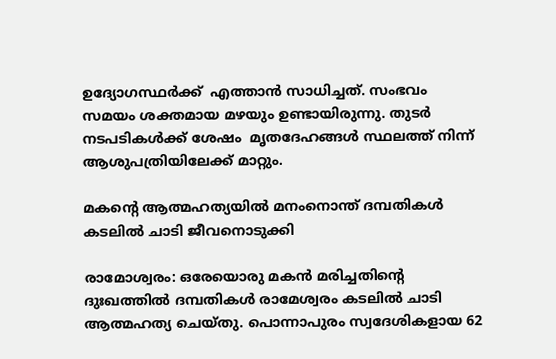ഉദ്യോഗസ്ഥർക്ക്  എത്താൻ സാധിച്ചത്. സംഭവം സമയം ശക്തമായ മഴയും ഉണ്ടായിരുന്നു. തുടർ നടപടികൾക്ക് ശേഷം  മൃതദേഹങ്ങൾ സ്ഥലത്ത് നിന്ന് ആശുപത്രിയിലേക്ക് മാറ്റും.

മകന്റെ ആത്മഹത്യയിൽ മനംനൊന്ത് ദമ്പതികൾ കടലിൽ ചാടി ജീവനൊടുക്കി

രാമോശ്വരം: ഒരേയൊരു മകൻ മരിച്ചതിന്റെ ദുഃഖത്തിൽ ദമ്പതികൾ രാമേശ്വരം കടലിൽ ചാടി ആത്മഹത്യ ചെയ്തു. പൊന്നാപുരം സ്വദേശികളായ 62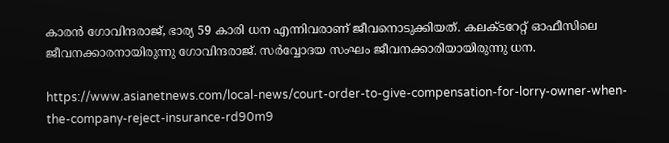കാരൻ ഗോവിന്ദരാജ്, ഭാര്യ 59 കാരി ധന എന്നിവരാണ് ജീവനൊടുക്കിയത്. കലക്ടറേറ്റ് ഓഫീസിലെ ജീവനക്കാരനായിരുന്നു ഗോവിന്ദരാജ്. സർവ്വോദയ സംഘം ജീവനക്കാരിയായിരുന്നു ധന.

https://www.asianetnews.com/local-news/court-order-to-give-compensation-for-lorry-owner-when-the-company-reject-insurance-rd90m9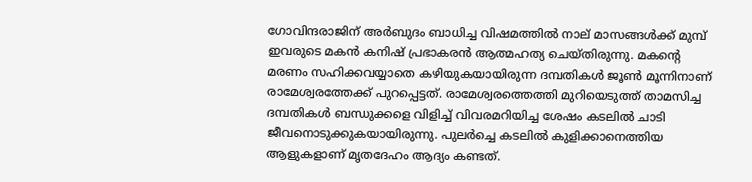ഗോവിന്ദരാജിന് അർബുദം ബാധിച്ച വിഷമത്തിൽ നാല് മാസങ്ങൾക്ക് മുമ്പ് ഇവരുടെ മകൻ കനിഷ് പ്രഭാകരൻ ആത്മഹത്യ ചെയ്തിരുന്നു. മകന്റെ മരണം സഹിക്കവയ്യാതെ കഴിയുകയായിരുന്ന ദമ്പതികൾ ജൂൺ മൂന്നിനാണ് രാമേശ്വരത്തേക്ക് പുറപ്പെട്ടത്. രാമേശ്വരത്തെത്തി മുറിയെടുത്ത് താമസിച്ച ദമ്പതികൾ ബന്ധുക്കളെ വിളിച്ച് വിവരമറിയിച്ച ശേഷം കടലിൽ ചാടി ജീവനൊടുക്കുകയായിരുന്നു. പുലർച്ചെ കടലിൽ കുളിക്കാനെത്തിയ ആളുകളാണ് മൃതദേഹം ആദ്യം കണ്ടത്.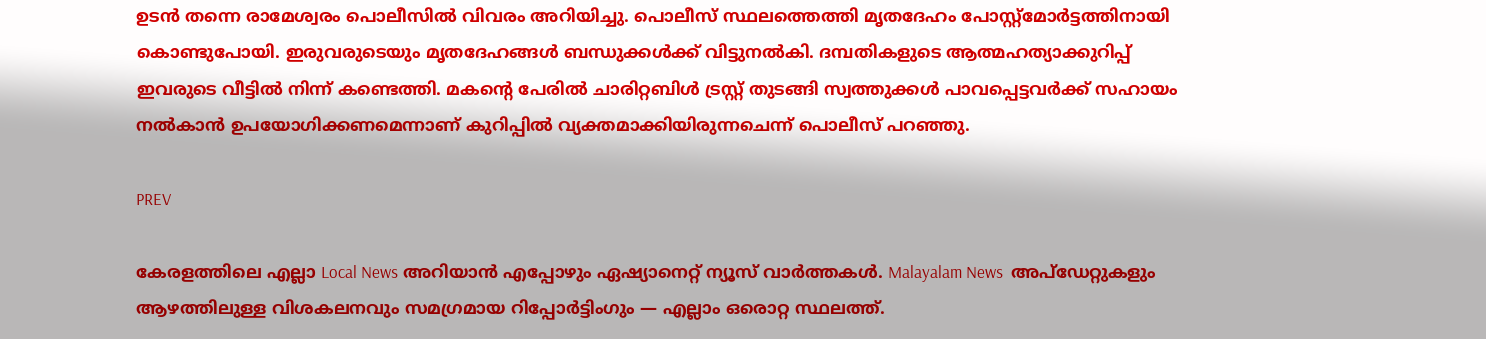ഉടൻ തന്നെ രാമേശ്വരം പൊലീസിൽ വിവരം അറിയിച്ചു. പൊലീസ് സ്ഥലത്തെത്തി മൃതദേഹം പോസ്റ്റ്മോർട്ടത്തിനായി കൊണ്ടുപോയി. ഇരുവരുടെയും മൃതദേഹങ്ങൾ ബന്ധുക്കൾക്ക് വിട്ടുനൽകി. ദമ്പതികളുടെ ആത്മഹത്യാക്കുറിപ്പ് ഇവരുടെ വീട്ടിൽ നിന്ന് കണ്ടെത്തി. മകന്റെ പേരിൽ ചാരിറ്റബിൾ ട്രസ്റ്റ് തുടങ്ങി സ്വത്തുക്കൾ പാവപ്പെട്ടവർക്ക് സഹായം നൽകാൻ ഉപയോഗിക്കണമെന്നാണ് കുറിപ്പിൽ വ്യക്തമാക്കിയിരുന്നചെന്ന് പൊലീസ് പറഞ്ഞു.

PREV

കേരളത്തിലെ എല്ലാ Local News അറിയാൻ എപ്പോഴും ഏഷ്യാനെറ്റ് ന്യൂസ് വാർത്തകൾ. Malayalam News  അപ്‌ഡേറ്റുകളും ആഴത്തിലുള്ള വിശകലനവും സമഗ്രമായ റിപ്പോർട്ടിംഗും — എല്ലാം ഒരൊറ്റ സ്ഥലത്ത്.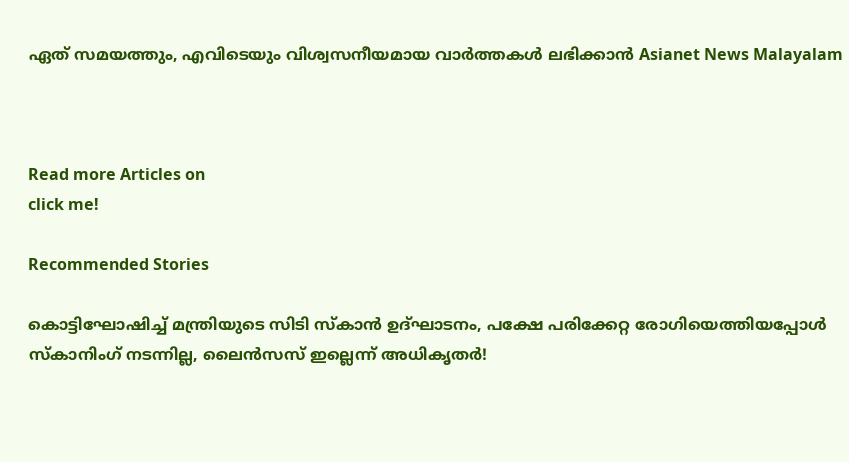ഏത് സമയത്തും, എവിടെയും വിശ്വസനീയമായ വാർത്തകൾ ലഭിക്കാൻ Asianet News Malayalam



Read more Articles on
click me!

Recommended Stories

കൊട്ടിഘോഷിച്ച് മന്ത്രിയുടെ സിടി സ്കാൻ ഉദ്ഘാടനം, പക്ഷേ പരിക്കേറ്റ രോഗിയെത്തിയപ്പോൾ സ്കാനിംഗ് നടന്നില്ല, ലൈൻസസ് ഇല്ലെന്ന് അധികൃതർ!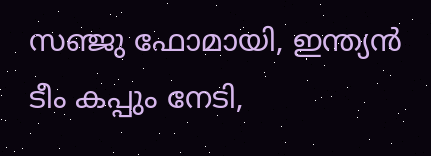സഞ്ജു ഫോമായി, ഇന്ത്യൻ ടീം കപ്പും നേടി,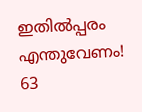ഇതിൽപ്പരം എന്തുവേണം! 63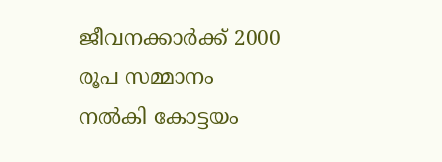ജീവനക്കാർക്ക് 2000 രൂപ സമ്മാനം നൽകി കോട്ടയം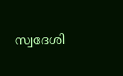സ്വദേശി